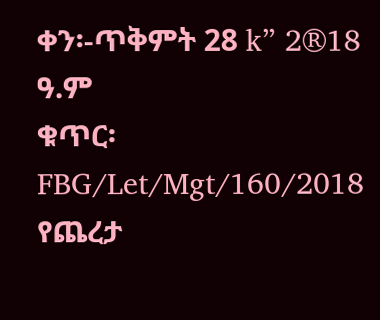ቀን፡-ጥቅምት 28 k” 2®18 ዓ.ም
ቁጥር፡ FBG/Let/Mgt/160/2018
የጨረታ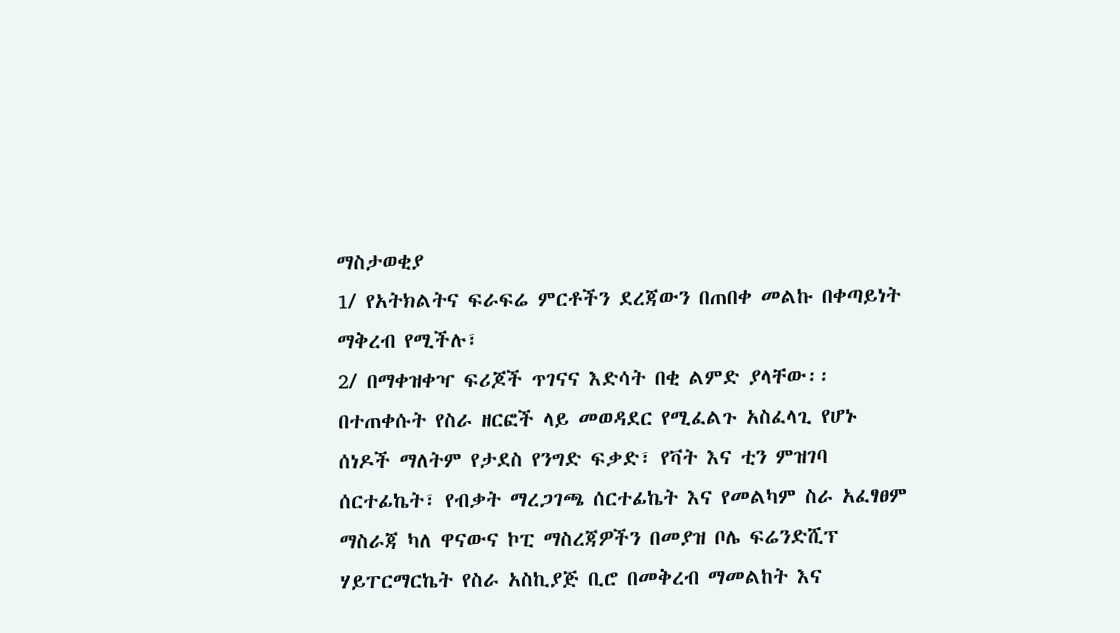ማስታወቂያ
1/ የአትክልትና ፍራፍሬ ምርቶችን ደረጃውን በጠበቀ መልኩ በቀጣይነት ማቅረብ የሚችሉ፣
2/ በማቀዝቀዣ ፍሪጆች ጥገናና እድሳት በቂ ልምድ ያላቸው፡፡
በተጠቀሱት የስራ ዘርፎች ላይ መወዳደር የሚፈልጉ አስፈላጊ የሆኑ ሰነዶች ማለትም የታደስ የንግድ ፍቃድ፣ የቫት እና ቲን ምዝገባ ሰርተፊኬት፣ የብቃት ማረጋገጫ ሰርተፊኬት እና የመልካም ስራ አፈፃፀም ማስራጃ ካለ ዋናውና ኮፒ ማስረጃዎችን በመያዝ ቦሌ ፍሬንድሺፕ ሃይፐርማርኬት የስራ አስኪያጅ ቢሮ በመቅረብ ማመልከት እና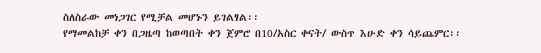ስለስራው መነጋገር የሚቻል መሆኑን ይገልፃል፡፡
የማመልከቻ ቀን በጋዜጣ ከወጣበት ቀን ጀምሮ በ10/አስር ቀናት/ ውስጥ እሁድ ቀን ሳይጨምር፡፡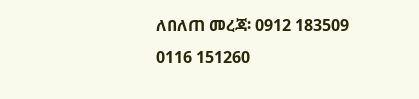ለበለጠ መረጃ፡ 0912 183509
0116 151260